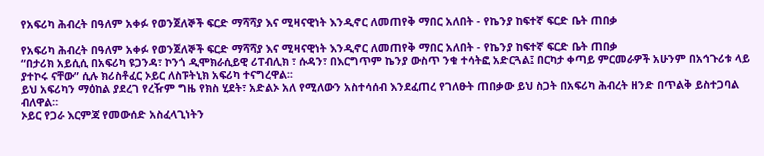የአፍሪካ ሕብረት በዓለም አቀፉ የወንጀለኞች ፍርድ ማሻሻያ እና ሚዛናዊነት እንዲኖር ለመጠየቅ ማበር አለበት - የኬንያ ከፍተኛ ፍርድ ቤት ጠበቃ

የአፍሪካ ሕብረት በዓለም አቀፉ የወንጀለኞች ፍርድ ማሻሻያ እና ሚዛናዊነት እንዲኖር ለመጠየቅ ማበር አለበት - የኬንያ ከፍተኛ ፍርድ ቤት ጠበቃ
“በታሪክ አይሲሲ በአፍሪካ ዩጋንዳ፣ ኮንጎ ዲሞክራሲይዊ ሪፐብሊክ ፣ ሱዳን፣ በእርግጥም ኬንያ ውስጥ ንቁ ተሳትፎ አድርጓል፤ በርካታ ቀጣይ ምርመራዎች አሁንም በአኅጉሪቱ ላይ ያተኮሩ ናቸው” ሲሉ ክሪስቶፈር ኦይር ለስፑትኒክ አፍሪካ ተናግረዋል፡፡
ይህ አፍሪካን ማዕከል ያደረገ የረዥም ግዜ የክስ ሂደት፣ አድልኦ አለ የሚለውን አስተሳሰብ እንደፈጠረ የገለፁት ጠበቃው ይህ ስጋት በአፍሪካ ሕብረት ዘንድ በጥልቅ ይስተጋባል ብለዋል።
ኦይር የጋራ እርምጃ የመውሰድ አስፈላጊነትን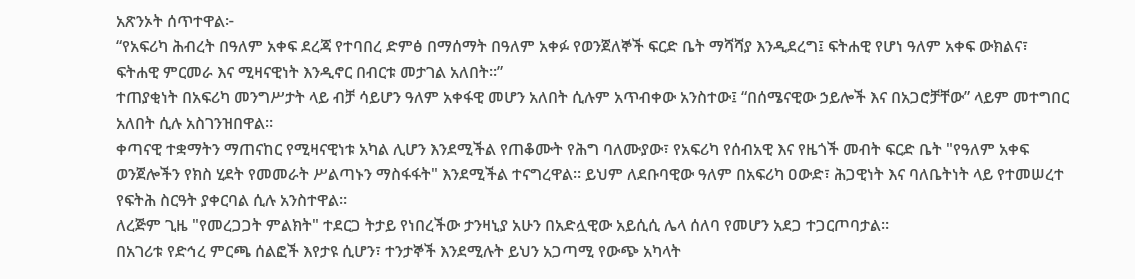አጽንኦት ሰጥተዋል፦
“የአፍሪካ ሕብረት በዓለም አቀፍ ደረጃ የተባበረ ድምፅ በማሰማት በዓለም አቀፉ የወንጀለኞች ፍርድ ቤት ማሻሻያ እንዲደረግ፤ ፍትሐዊ የሆነ ዓለም አቀፍ ውክልና፣ ፍትሐዊ ምርመራ እና ሚዛናዊነት እንዲኖር በብርቱ መታገል አለበት።”
ተጠያቂነት በአፍሪካ መንግሥታት ላይ ብቻ ሳይሆን ዓለም አቀፋዊ መሆን አለበት ሲሉም አጥብቀው አንስተው፤ “በሰሜናዊው ኃይሎች እና በአጋሮቻቸው” ላይም መተግበር አለበት ሲሉ አስገንዝበዋል።
ቀጣናዊ ተቋማትን ማጠናከር የሚዛናዊነቱ አካል ሊሆን እንደሚችል የጠቆሙት የሕግ ባለሙያው፣ የአፍሪካ የሰብአዊ እና የዜጎች መብት ፍርድ ቤት "የዓለም አቀፍ ወንጀሎችን የክስ ሂደት የመመራት ሥልጣኑን ማስፋፋት" እንደሚችል ተናግረዋል፡፡ ይህም ለደቡባዊው ዓለም በአፍሪካ ዐውድ፣ ሕጋዊነት እና ባለቤትነት ላይ የተመሠረተ የፍትሕ ስርዓት ያቀርባል ሲሉ አንስተዋል።
ለረጅም ጊዜ "የመረጋጋት ምልክት" ተደርጋ ትታይ የነበረችው ታንዛኒያ አሁን በአድሏዊው አይሲሲ ሌላ ሰለባ የመሆን አደጋ ተጋርጦባታል።
በአገሪቱ የድኅረ ምርጫ ሰልፎች እየታዩ ሲሆን፣ ተንታኞች እንደሚሉት ይህን አጋጣሚ የውጭ አካላት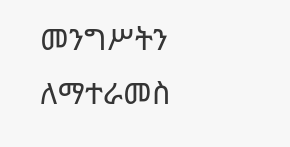መንግሥትን ለማተራመስ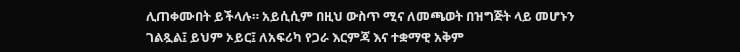ሊጠቀሙበት ይችላሉ። አይሲሲም በዚህ ውስጥ ሚና ለመጫወት በዝግጅት ላይ መሆኑን ገልጿል፤ ይህም ኦይር፤ ለአፍሪካ የጋራ እርምጃ እና ተቋማዊ አቅም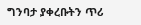ግንባታ ያቀረቡትን ጥሪ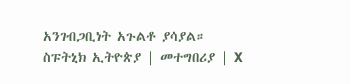አንገብጋቢነት አጉልቶ ያሳያል።
ስፑትኒክ ኢትዮጵያ | መተግበሪያ | X